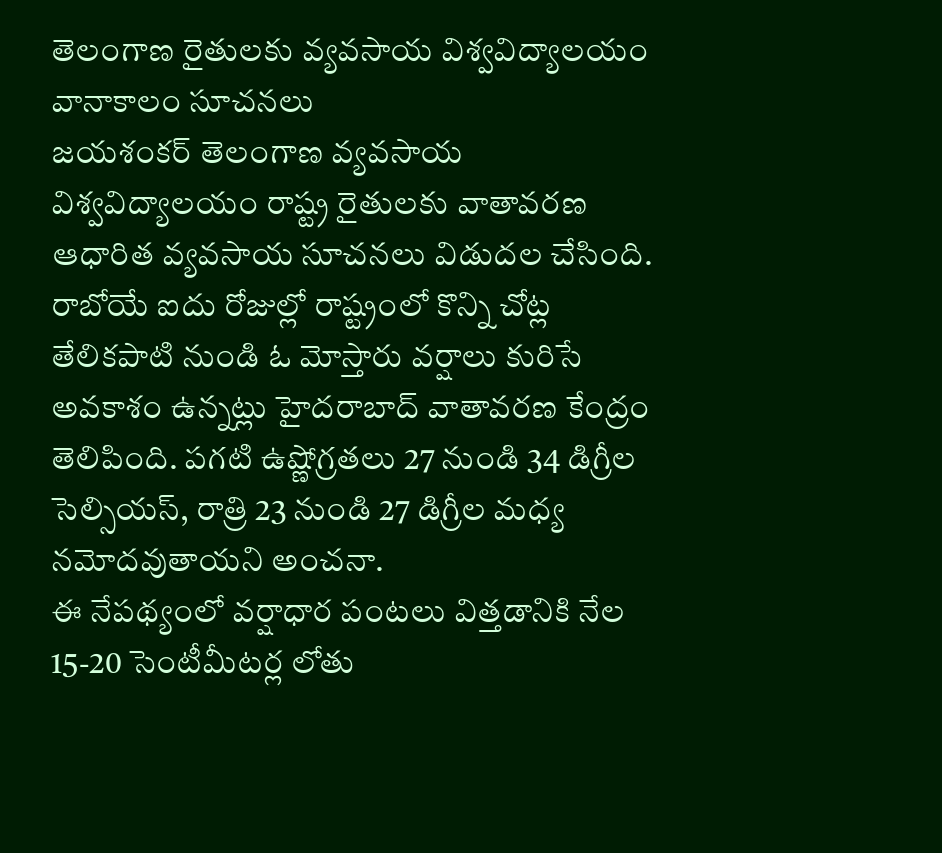తెలంగాణ రైతులకు వ్యవసాయ విశ్వవిద్యాలయం వానాకాలం సూచనలు
జయశంకర్ తెలంగాణ వ్యవసాయ విశ్వవిద్యాలయం రాష్ట్ర రైతులకు వాతావరణ ఆధారిత వ్యవసాయ సూచనలు విడుదల చేసింది. రాబోయే ఐదు రోజుల్లో రాష్ట్రంలో కొన్ని చోట్ల తేలికపాటి నుండి ఓ మోస్తారు వర్షాలు కురిసే అవకాశం ఉన్నట్లు హైదరాబాద్ వాతావరణ కేంద్రం తెలిపింది. పగటి ఉష్ణోగ్రతలు 27 నుండి 34 డిగ్రీల సెల్సియస్, రాత్రి 23 నుండి 27 డిగ్రీల మధ్య నమోదవుతాయని అంచనా.
ఈ నేపథ్యంలో వర్షాధార పంటలు విత్తడానికి నేల 15-20 సెంటీమీటర్ల లోతు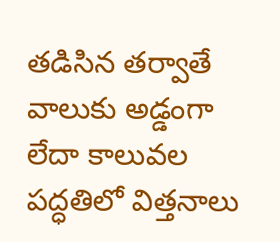తడిసిన తర్వాతే వాలుకు అడ్డంగా లేదా కాలువల పద్ధతిలో విత్తనాలు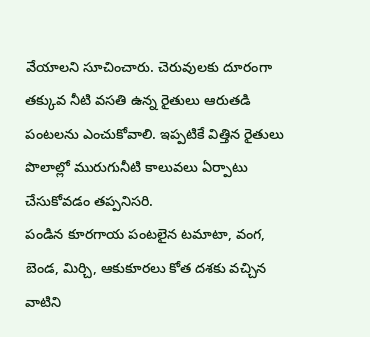వేయాలని సూచించారు. చెరువులకు దూరంగా తక్కువ నీటి వసతి ఉన్న రైతులు ఆరుతడి పంటలను ఎంచుకోవాలి. ఇప్పటికే విత్తిన రైతులు పొలాల్లో మురుగునీటి కాలువలు ఏర్పాటు చేసుకోవడం తప్పనిసరి.
పండిన కూరగాయ పంటలైన టమాటా, వంగ, బెండ, మిర్చి, ఆకుకూరలు కోత దశకు వచ్చిన వాటిని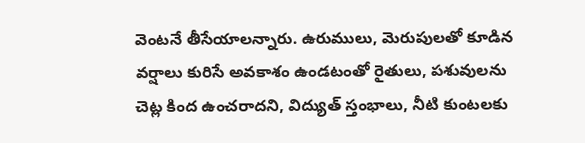వెంటనే తీసేయాలన్నారు. ఉరుములు, మెరుపులతో కూడిన వర్షాలు కురిసే అవకాశం ఉండటంతో రైతులు, పశువులను చెట్ల కింద ఉంచరాదని, విద్యుత్ స్తంభాలు, నీటి కుంటలకు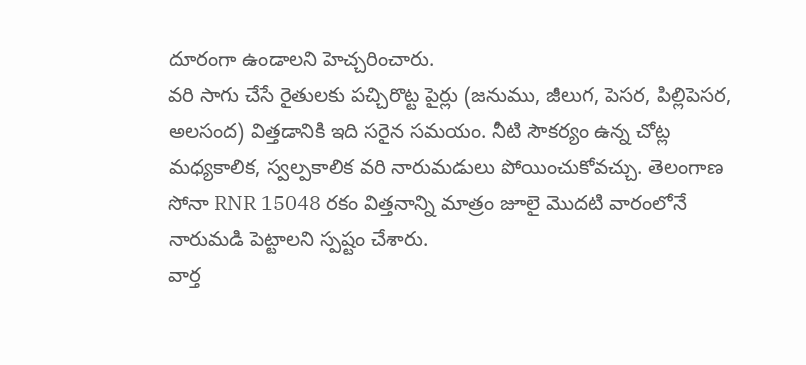దూరంగా ఉండాలని హెచ్చరించారు.
వరి సాగు చేసే రైతులకు పచ్చిరొట్ట పైర్లు (జనుము, జీలుగ, పెసర, పిల్లిపెసర, అలసంద) విత్తడానికి ఇది సరైన సమయం. నీటి సౌకర్యం ఉన్న చోట్ల మధ్యకాలిక, స్వల్పకాలిక వరి నారుమడులు పోయించుకోవచ్చు. తెలంగాణ సోనా RNR 15048 రకం విత్తనాన్ని మాత్రం జూలై మొదటి వారంలోనే నారుమడి పెట్టాలని స్పష్టం చేశారు.
వార్త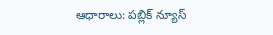ఆధారాలు: పబ్లిక్ న్యూస్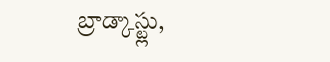బ్రాడ్కాస్ట్లు,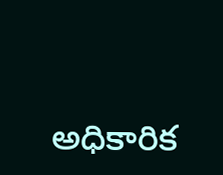అధికారిక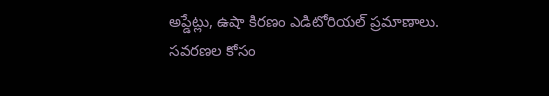అప్డేట్లు, ఉషా కిరణం ఎడిటోరియల్ ప్రమాణాలు.
సవరణల కోసం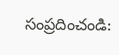సంప్రదించండి: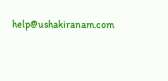help@ushakiranam.com